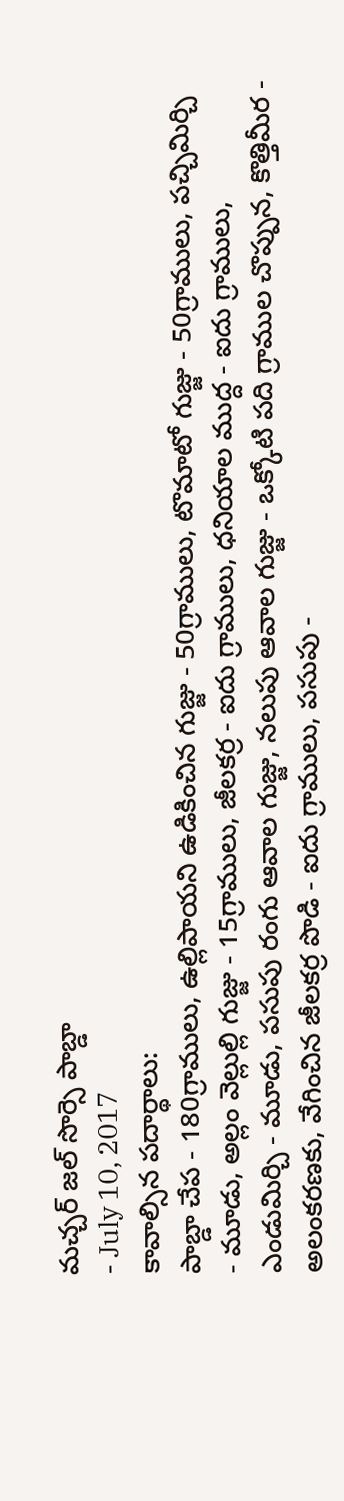మచ్చర్ జల్ సొర్సె పాబ్డా
- July 10, 2017
కావాల్సిన పదార్థాలు:
పాబ్డా చేప - 180గ్రాములు, ఉల్లిపాయని ఉడికించిన గుజ్జు - 50గ్రాములు, టొమాటో గుజ్జు - 50గ్రాములు, పచ్చిమిర్చి - మూడు, అల్లం వెల్లుల్లి గుజ్జు - 15గ్రాములు, జీలకర్ర - ఐదు గ్రాములు, ధనియాల ముద్ద - ఐదు గ్రాములు, ఎండుమిర్చి - మూడు, పసుపు రంగు ఆవాల గుజ్జు, నలుపు ఆవాల గుజ్జు - ఒక్కోటి పది గ్రాముల చొప్పున, కొత్తిమీర - అలంకరణకు, వేగించిన జీలకర్ర పొడి - ఐదు గ్రాములు, పసుపు -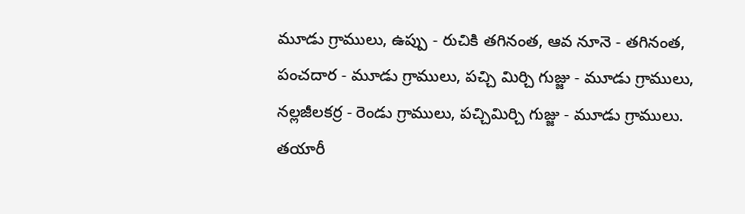మూడు గ్రాములు, ఉప్పు - రుచికి తగినంత, ఆవ నూనె - తగినంత, పంచదార - మూడు గ్రాములు, పచ్చి మిర్చి గుజ్జు - మూడు గ్రాములు, నల్లజీలకర్ర - రెండు గ్రాములు, పచ్చిమిర్చి గుజ్జు - మూడు గ్రాములు.
తయారీ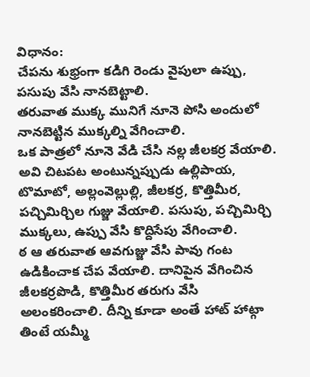విధానం:
చేపను శుభ్రంగా కడిగి రెండు వైపులా ఉప్పు, పసుపు వేసి నానబెట్టాలి.
తరువాత ముక్క మునిగే నూనె పోసి అందులో నానబెట్టిన ముక్కల్ని వేగించాలి.
ఒక పాత్రలో నూనె వేడి చేసి నల్ల జీలకర్ర వేయాలి. అవి చిటపట అంటున్నప్పుడు ఉల్లిపాయ, టొమాటో, అల్లంవెల్లుల్లి, జీలకర్ర, కొత్తిమీర, పచ్చిమిర్చిల గుజ్జు వేయాలి. పసుపు, పచ్చిమిర్చి ముక్కలు, ఉప్పు వేసి కొద్దిసేపు వేగించాలి.
ఠ ఆ తరువాత ఆవగుజ్జు వేసి పావు గంట ఉడికించాక చేప వేయాలి. దానిపైన వేగించిన జీలకర్రపొడి, కొత్తిమీర తరుగు వేసి అలంకరించాలి. దీన్ని కూడా అంతే హాట్ హాట్గా తింటే యమ్మీ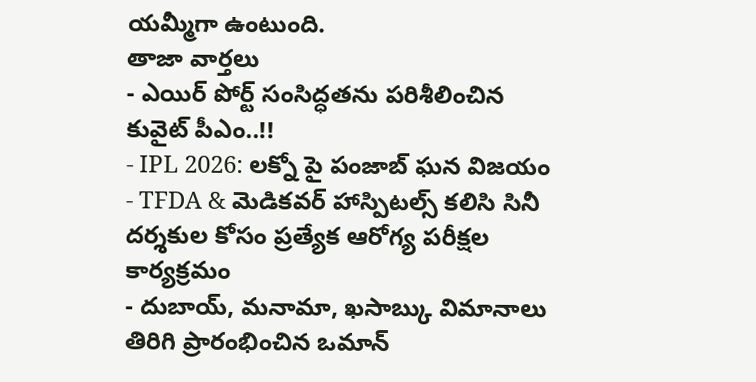యమ్మీగా ఉంటుంది.
తాజా వార్తలు
- ఎయిర్ పోర్ట్ సంసిద్ధతను పరిశీలించిన కువైట్ పీఎం..!!
- IPL 2026: లక్నో పై పంజాబ్ ఘన విజయం
- TFDA & మెడికవర్ హాస్పిటల్స్ కలిసి సినీ దర్శకుల కోసం ప్రత్యేక ఆరోగ్య పరీక్షల కార్యక్రమం
- దుబాయ్, మనామా, ఖసాబ్కు విమానాలు తిరిగి ప్రారంభించిన ఒమాన్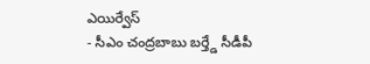ఎయిర్వేస్
- సీఎం చంద్రబాబు బర్త్డే సీడీపీ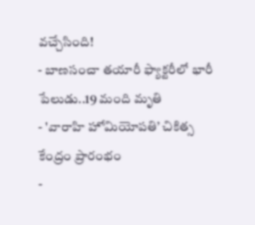వచ్చేసింది!
- బాణసంచా తయారీ ఫ్యాక్టరీలో భారీ పేలుడు..19 మంది మృతి
- 'వారాహి హోమియోపతి’ చికిత్స కేంద్రం ప్రారంభం
-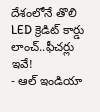దేశంలోనే తొలి LED క్రెడిట్ కార్డు లాంచ్..ఫీచర్లు ఇవే!
- ఆల్ ఇండియా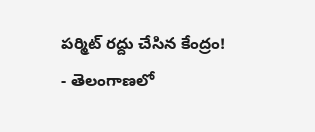పర్మిట్ రద్దు చేసిన కేంద్రం!
- తెలంగాణలో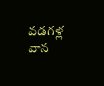వడగళ్ల వాన